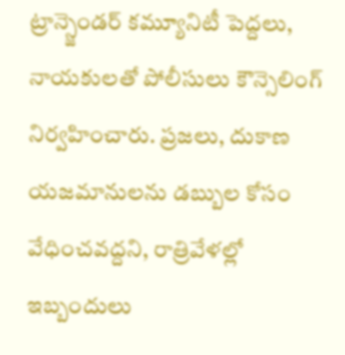ట్రాన్స్జెండర్ కమ్యూనిటీ పెద్దలు, నాయకులతో పోలీసులు కౌన్సెలింగ్ నిర్వహించారు. ప్రజలు, దుకాణ యజమానులను డబ్బుల కోసం వేధించవద్దని, రాత్రివేళల్లో ఇబ్బందులు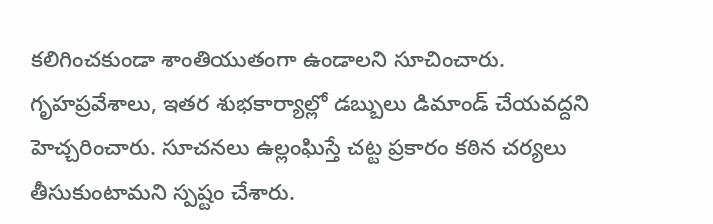కలిగించకుండా శాంతియుతంగా ఉండాలని సూచించారు. గృహప్రవేశాలు, ఇతర శుభకార్యాల్లో డబ్బులు డిమాండ్ చేయవద్దని హెచ్చరించారు. సూచనలు ఉల్లంఘిస్తే చట్ట ప్రకారం కఠిన చర్యలు తీసుకుంటామని స్పష్టం చేశారు.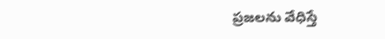ప్రజలను వేధిస్తే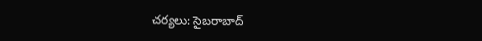చర్యలు: సైబరాబాద్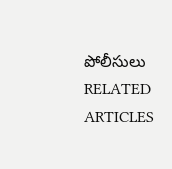పోలీసులు
RELATED ARTICLES